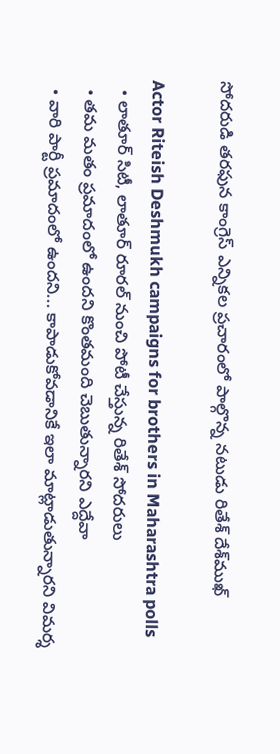సోదరుడి తరఫున కాంగ్రెస్ ఎన్నికల ప్రచారంలో పాల్గొన్న నటుడు రితేశ్ దేశ్‌ముఖ్

Actor Riteish Deshmukh campaigns for brothers in Maharashtra polls
  • లాతూర్ సిటీ, లాతూర్ రూరల్ నుంచి పోటీ చేస్తున్న రితేశ్ సోదరులు
  • తమ మతం ప్రమాదంలో ఉందని కొంతమంది చెబుతున్నారని ఎద్దేవా
  • వారి పార్టీ ప్రమాదంలో ఉందని... కాపాడుకోవడానికే ఇలా మాట్లాడుతున్నారని విమర్శ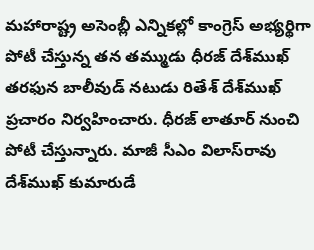మహారాష్ట్ర అసెంబ్లీ ఎన్నికల్లో కాంగ్రెస్ అభ్యర్థిగా పోటీ చేస్తున్న తన తమ్ముడు ధీరజ్ దేశ్‌ముఖ్ తరఫున బాలీవుడ్ నటుడు రితేశ్ దేశ్‌ముఖ్ ప్రచారం నిర్వహించారు. ధీరజ్ లాతూర్ నుంచి పోటీ చేస్తున్నారు. మాజీ సీఎం విలాస్‌రావు దేశ్‌ముఖ్ కుమారుడే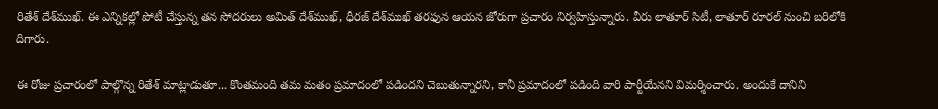రితేశ్ దేశ్‌ముఖ్. ఈ ఎన్నికల్లో పోటీ చేస్తున్న తన సోదరులు అమిత్ దేశ్‌ముఖ్, ధీరజ్ దేశ్‌ముఖ్ తరఫున ఆయన జోరుగా ప్రచారం నిర్వహిస్తున్నారు. వీరు లాతూర్ సిటీ, లాతూర్ రూరల్ నుంచి బరిలోకి దిగారు.

ఈ రోజు ప్రచారంలో పాల్గొన్న రితేశ్ మాట్లాడుతూ... కొంతమంది తమ మతం ప్రమాదంలో పడిందని చెబుతున్నారని, కానీ ప్రమాదంలో పడింది వారి పార్టీయేనని విమర్శించారు. అందుకే దానిని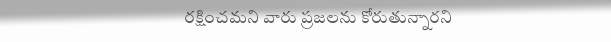రక్షించమని వారు ప్రజలను కోరుతున్నారని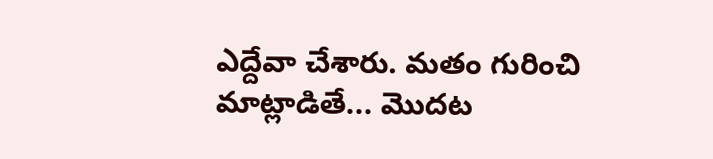ఎద్దేవా చేశారు. మతం గురించి మాట్లాడితే... మొదట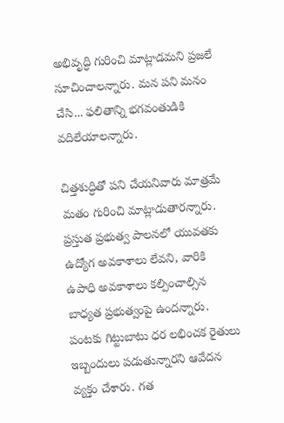అభివృద్ధి గురించి మాట్లాడమని ప్రజలే సూచించాలన్నారు. మన పని మనం చేసి... ఫలితాన్ని భగవంతుడికి వదిలేయాలన్నారు.

చిత్తశుద్ధితో పని చేయనివారు మాత్రమే మతం గురించి మాట్లాడుతారన్నారు. ప్రస్తుత ప్రభుత్వ పాలనలో యువతకు ఉద్యోగ అవకాశాలు లేవని, వారికి ఉపాధి అవకాశాలు కల్పించాల్సిన బాధ్యత ప్రభుత్వంపై ఉందన్నారు. పంటకు గిట్టుబాటు ధర లభించక రైతులు ఇబ్బందులు పడుతున్నారని ఆవేదన వ్యక్తం చేశారు. గత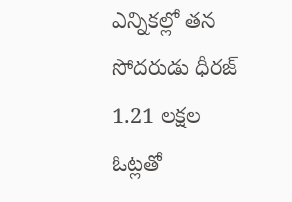ఎన్నికల్లో తన సోదరుడు ధీరజ్ 1.21 లక్షల ఓట్లతో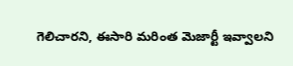గెలిచారని, ఈసారి మరింత మెజార్టీ ఇవ్వాలని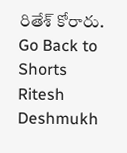రితేశ్ కోరారు.
Go Back to Shorts
Ritesh Deshmukh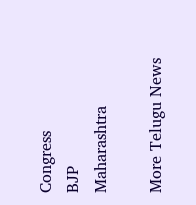Congress
BJP
Maharashtra

More Telugu News